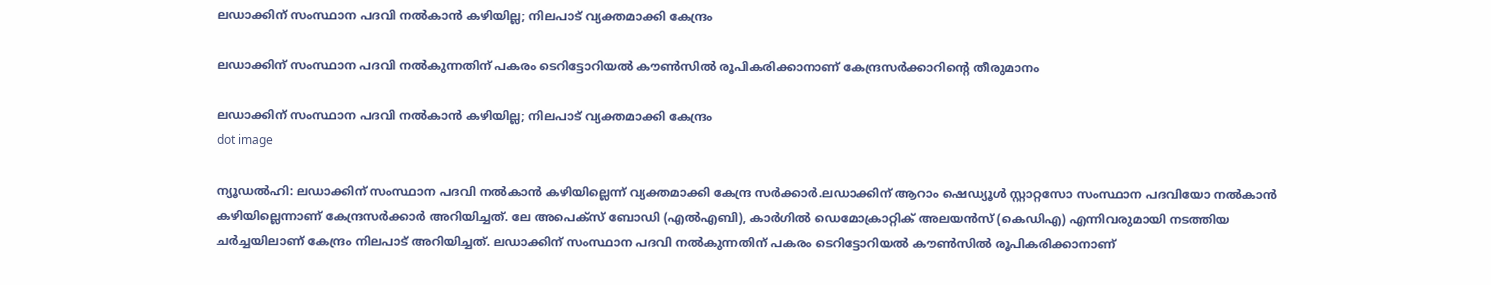ലഡാക്കിന് സംസ്ഥാന പദവി നൽകാൻ കഴിയില്ല; നിലപാട് വ്യക്തമാക്കി കേന്ദ്രം

ലഡാക്കിന് സംസ്ഥാന പദവി നൽകുന്നതിന് പകരം ടെറിട്ടോറിയൽ കൗൺസിൽ രൂപികരിക്കാനാണ് കേന്ദ്രസർക്കാറിൻ്റെ തീരുമാനം

ലഡാക്കിന് സംസ്ഥാന പദവി നൽകാൻ കഴിയില്ല; നിലപാട് വ്യക്തമാക്കി കേന്ദ്രം
dot image

ന്യൂഡൽഹി: ലഡാക്കിന് സംസ്ഥാന പദവി നൽകാൻ കഴിയില്ലെന്ന് വ്യക്തമാക്കി കേന്ദ്ര സർക്കാർ.ലഡാക്കിന് ആറാം ഷെഡ്യൂൾ സ്റ്റാറ്റസോ സംസ്ഥാന പദവിയോ നൽകാൻ കഴിയില്ലെന്നാണ് കേന്ദ്രസർക്കാർ അറിയിച്ചത്. ലേ അപെക്സ് ബോഡി (എൽഎബി), കാർഗിൽ ഡെമോക്രാറ്റിക് അലയൻസ് (കെഡിഎ) എന്നിവരുമായി നടത്തിയ ചർച്ചയിലാണ് കേന്ദ്രം നിലപാട് അറിയിച്ചത്. ലഡാക്കിന് സംസ്ഥാന പദവി നൽകുന്നതിന് പകരം ടെറിട്ടോറിയൽ കൗൺസിൽ രൂപികരിക്കാനാണ്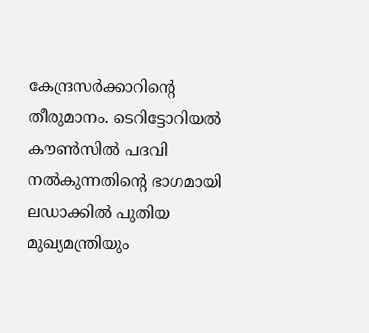കേന്ദ്രസർക്കാറിൻ്റെ തീരുമാനം. ടെറിട്ടോറിയൽ കൗൺസിൽ പദവി നൽകുന്നതിൻ്റെ ഭാഗമായി ലഡാക്കിൽ പുതിയ മുഖ്യമന്ത്രിയും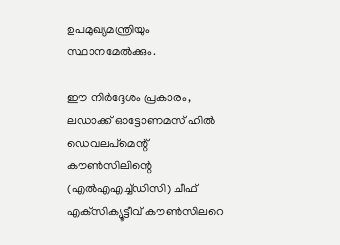ഉപമുഖ്യമന്ത്രിയും സ്ഥാനമേൽക്കും.

ഈ നിർദ്ദേശം പ്രകാരം, ലഡാക്ക് ഓട്ടോണമസ് ഹിൽ ഡെവലപ്‌മെന്റ് കൗൺസിലിന്റെ (എൽഎഎച്ച്ഡിസി) ചീഫ് എക്‌സിക്യൂട്ടീവ് കൗൺസിലറെ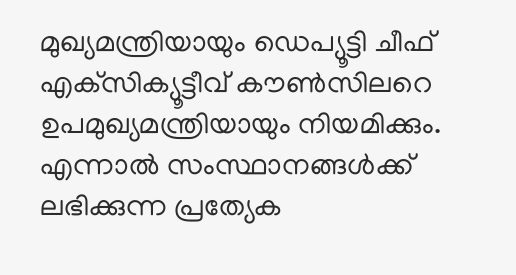മുഖ്യമന്ത്രിയായും ഡെപ്യൂട്ടി ചീഫ് എക്‌സിക്യൂട്ടീവ് കൗൺസിലറെ ഉപമുഖ്യമന്ത്രിയായും നിയമിക്കും. എന്നാൽ സംസ്ഥാനങ്ങൾക്ക് ലഭിക്കുന്ന പ്രത്യേക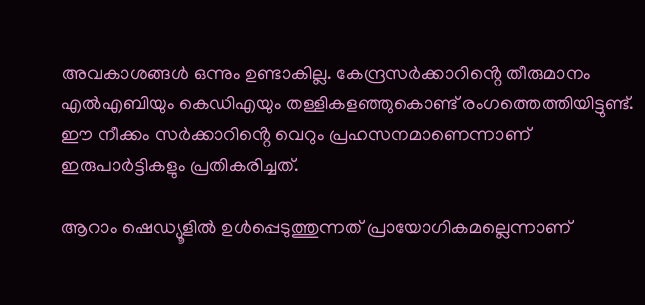അവകാശങ്ങൾ ഒന്നും ഉണ്ടാകില്ല. കേന്ദ്രസർക്കാറിൻ്റെ തീരുമാനം എൽഎബിയും കെഡിഎയും തള്ളികളഞ്ഞുകൊണ്ട് രംഗത്തെത്തിയിട്ടുണ്ട്. ഈ നീക്കം സർക്കാറിൻ്റെ വെറും പ്രഹസനമാണെന്നാണ് ഇരുപാർട്ടികളും പ്രതികരിച്ചത്.

ആറാം ഷെഡ്യൂളില്‍ ഉള്‍പ്പെടുത്തുന്നത് പ്രായോഗികമല്ലെന്നാണ്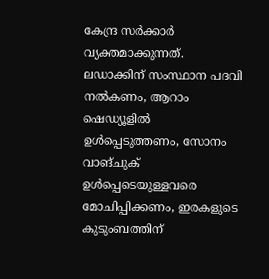കേന്ദ്ര സര്‍ക്കാര്‍ വ്യക്തമാക്കുന്നത്. ലഡാക്കിന് സംസ്ഥാന പദവി നല്‍കണം, ആറാം ഷെഡ്യൂളില്‍ ഉള്‍പ്പെടുത്തണം, സോനം വാങ്ചുക് ഉള്‍പ്പെടെയുള്ളവരെ മോചിപ്പിക്കണം, ഇരകളുടെ കുടുംബത്തിന്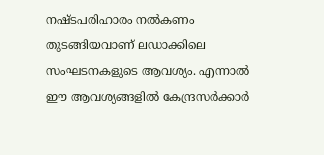നഷ്ടപരിഹാരം നല്‍കണം തുടങ്ങിയവാണ് ലഡാക്കിലെ സംഘടനകളുടെ ആവശ്യം. എന്നാൽ ഈ ആവശ്യങ്ങളിൽ കേന്ദ്രസർക്കാർ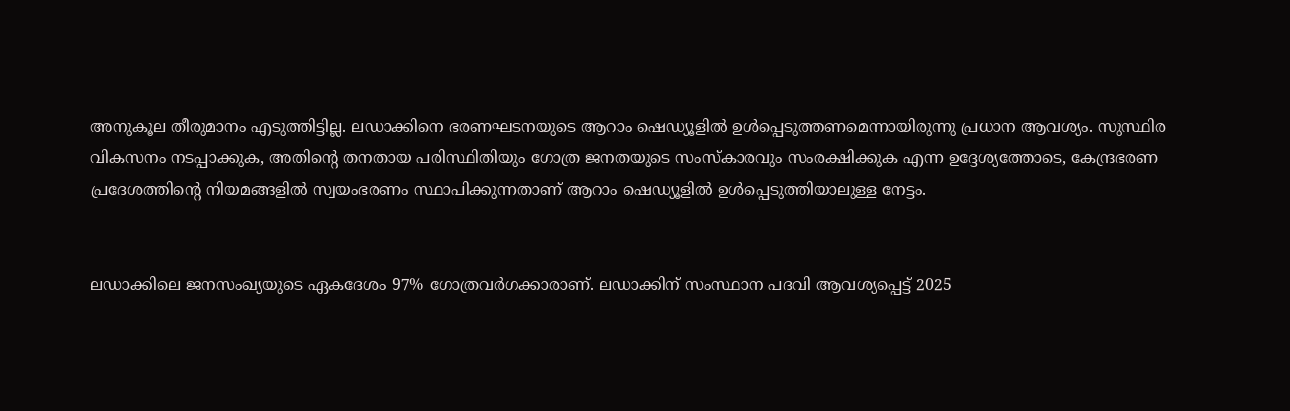അനുകൂല തീരുമാനം എടുത്തിട്ടില്ല. ലഡാക്കിനെ ഭരണഘടനയുടെ ആറാം ഷെഡ്യൂളിൽ ഉൾപ്പെടുത്തണമെന്നായിരുന്നു പ്രധാന ആവശ്യം. സുസ്ഥിര വികസനം നടപ്പാക്കുക, അതിന്റെ തനതായ പരിസ്ഥിതിയും ഗോത്ര ജനതയുടെ സംസ്കാരവും സംരക്ഷിക്കുക എന്ന ഉദ്ദേശ്യത്തോടെ, കേന്ദ്രഭരണ പ്രദേശത്തിന്റെ നിയമങ്ങളിൽ സ്വയംഭരണം സ്ഥാപിക്കുന്നതാണ് ആറാം ഷെഡ്യൂളില്‍ ഉള്‍പ്പെടുത്തിയാലുള്ള നേട്ടം.


ലഡാക്കിലെ ജനസംഖ്യയുടെ ഏകദേശം 97% ഗോത്രവർഗക്കാരാണ്. ലഡാക്കിന് സംസ്ഥാന പദവി ആവശ്യപ്പെട്ട് 2025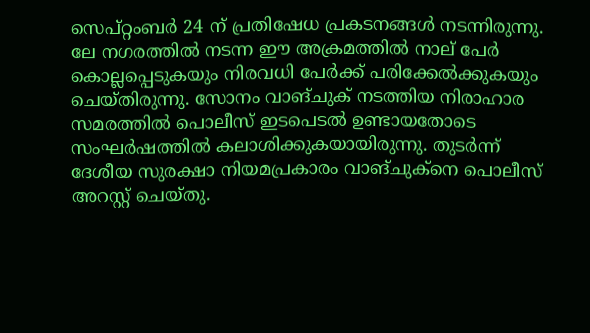സെപ്റ്റംബർ 24 ന് പ്രതിഷേധ പ്രകടനങ്ങൾ നടന്നിരുന്നു. ലേ നഗരത്തിൽ നടന്ന ഈ അക്രമത്തിൽ നാല് പേർ കൊല്ലപ്പെടുകയും നിരവധി പേർക്ക് പരിക്കേൽക്കുകയും ചെയ്തിരുന്നു. സോനം വാങ്ചുക് നടത്തിയ നിരാഹാര സമരത്തില്‍ പൊലീസ് ഇടപെടല്‍ ഉണ്ടായതോടെ സംഘര്‍ഷത്തില്‍ കലാശിക്കുകയായിരുന്നു. തുടർന്ന് ദേശീയ സുരക്ഷാ നിയമപ്രകാരം വാങ്ചുക്നെ പൊലീസ് അറസ്റ്റ് ചെയ്തു.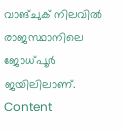വാങ്ചുക് നിലവിൽ രാജസ്ഥാനിലെ ജോധ്പൂർ ജയിലിലാണ്.
Content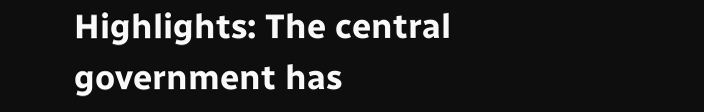Highlights: The central government has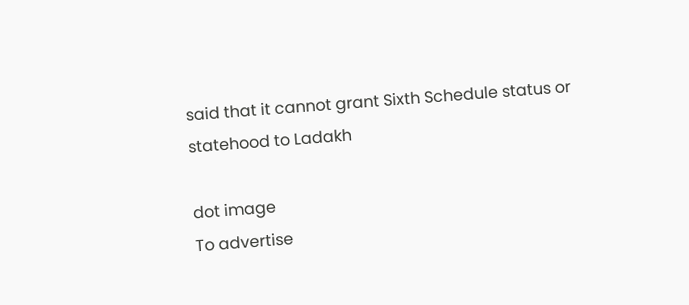said that it cannot grant Sixth Schedule status or statehood to Ladakh

dot image
To advertise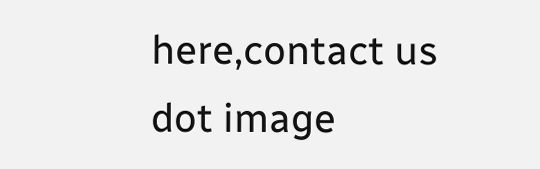here,contact us
dot image